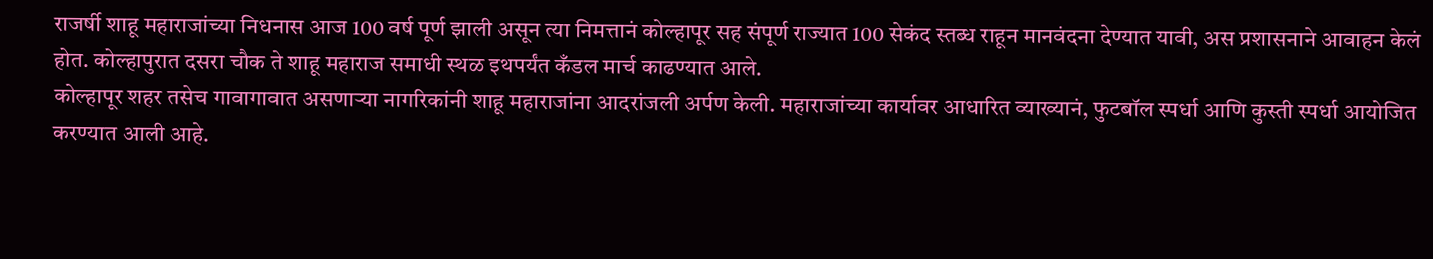राजर्षी शाहू महाराजांच्या निधनास आज 100 वर्ष पूर्ण झाली असून त्या निमत्तानं कोल्हापूर सह संपूर्ण राज्यात 100 सेकंद स्तब्ध राहून मानवंदना देण्यात यावी, अस प्रशासनाने आवाहन केलं होत. कोल्हापुरात दसरा चौक ते शाहू महाराज समाधी स्थळ इथपर्यंत कँडल मार्च काढण्यात आले.
कोल्हापूर शहर तसेच गावागावात असणाऱ्या नागरिकांनी शाहू महाराजांना आदरांजली अर्पण केली. महाराजांच्या कार्यावर आधारित व्याख्यानं, फुटबॉल स्पर्धा आणि कुस्ती स्पर्धा आयोजित करण्यात आली आहे.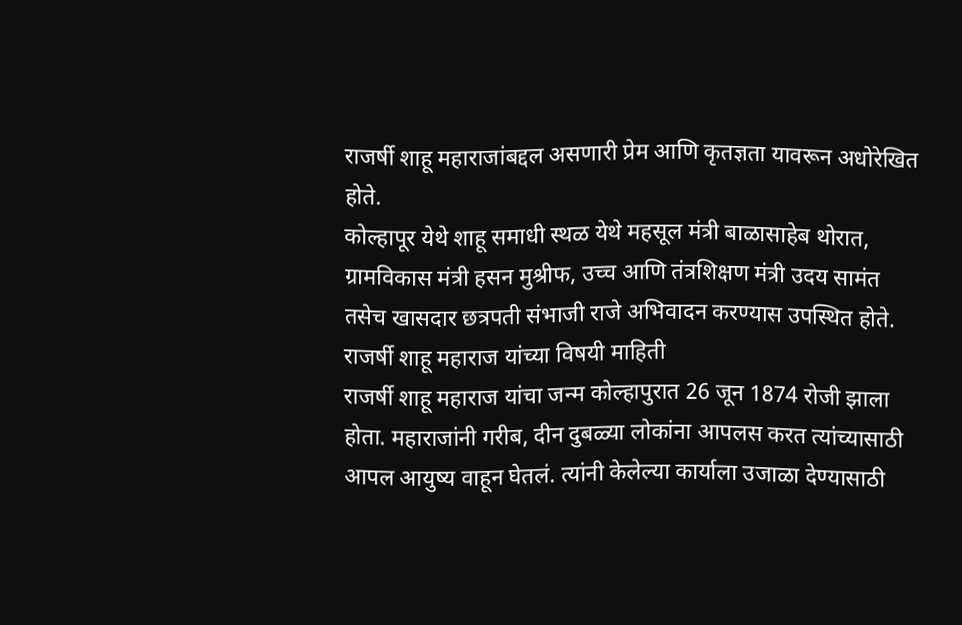राजर्षी शाहू महाराजांबद्दल असणारी प्रेम आणि कृतज्ञता यावरून अधोरेखित होते.
कोल्हापूर येथे शाहू समाधी स्थळ येथे महसूल मंत्री बाळासाहेब थोरात, ग्रामविकास मंत्री हसन मुश्रीफ, उच्च आणि तंत्रशिक्षण मंत्री उदय सामंत तसेच खासदार छत्रपती संभाजी राजे अभिवादन करण्यास उपस्थित होते.
राजर्षी शाहू महाराज यांच्या विषयी माहिती
राजर्षी शाहू महाराज यांचा जन्म कोल्हापुरात 26 जून 1874 रोजी झाला होता. महाराजांनी गरीब, दीन दुबळ्या लोकांना आपलस करत त्यांच्यासाठी आपल आयुष्य वाहून घेतलं. त्यांनी केलेल्या कार्याला उजाळा देण्यासाठी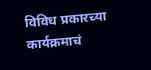विविध प्रकारच्या कार्यक्रमाचं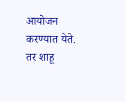आयोजन करण्यात येते. तर शाहू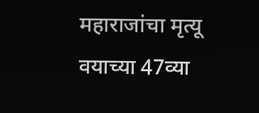महाराजांचा मृत्यू वयाच्या 47व्या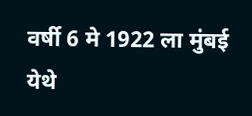वर्षी 6 मे 1922 ला मुंबई येथे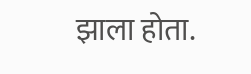झाला होता.